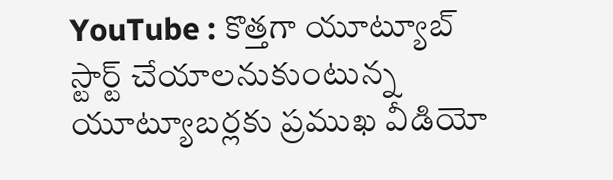YouTube : కొత్తగా యూట్యూబ్‌ స్టార్ట్‌ చేయాలనుకుంటున్న యూట్యూబర్లకు ప్రముఖ వీడియో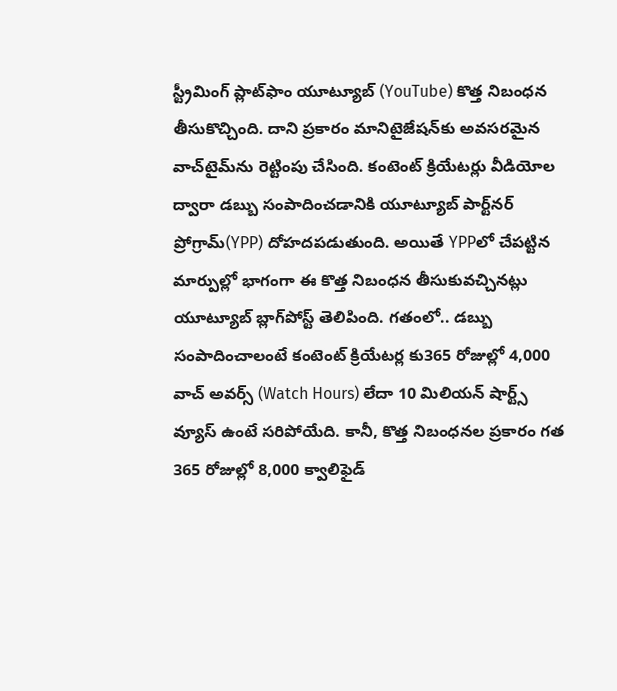స్ట్రీమింగ్‌ ప్లాట్‌ఫాం యూట్యూబ్‌ (YouTube) కొత్త నిబంధన తీసుకొచ్చింది. దాని ప్రకారం మానిటైజేషన్‌కు అవసరమైన వాచ్‌టైమ్‌ను రెట్టింపు చేసింది. కంటెంట్‌ క్రియేటర్లు వీడియోల ద్వారా డబ్బు సంపాదించడానికి యూట్యూబ్ పార్ట్‌నర్ ప్రోగ్రామ్(YPP) దోహదపడుతుంది. అయితే YPPలో చేపట్టిన మార్పుల్లో భాగంగా ఈ కొత్త నిబంధన తీసుకువచ్చినట్లు యూట్యూబ్‌ బ్లాగ్‌పోస్ట్‌ తెలిపింది. గతంలో.. డబ్బు సంపాదించాలంటే కంటెంట్‌ క్రియేటర్ల కు365 రోజుల్లో 4,000 వాచ్ అవర్స్‌ (Watch Hours) లేదా 10 మిలియన్ షార్ట్స్ వ్యూస్‌ ఉంటే సరిపోయేది. కానీ, కొత్త నిబంధనల ప్రకారం గత 365 రోజుల్లో 8,000 క్వాలిఫైడ్‌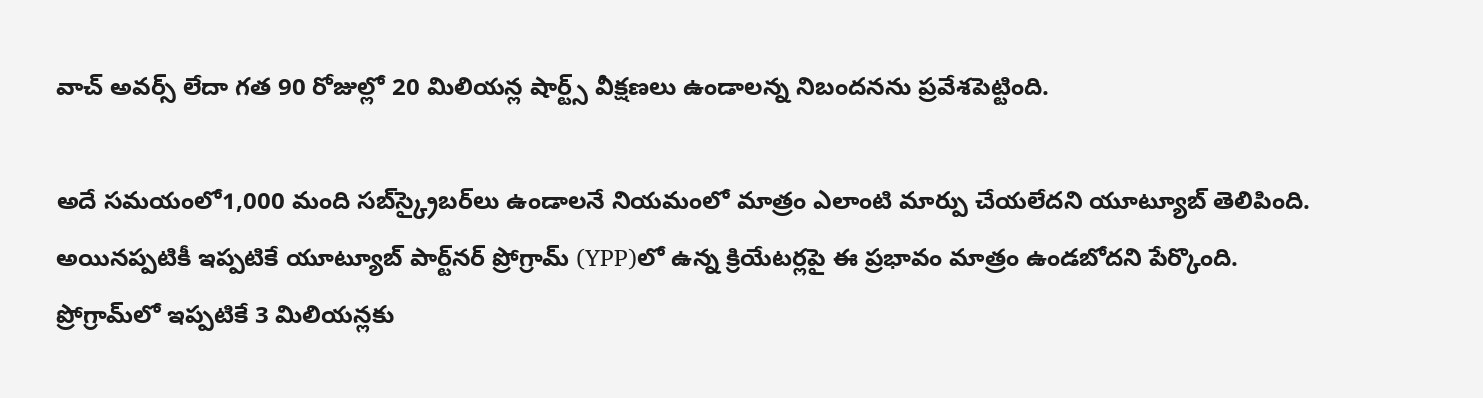వాచ్‌ అవర్స్‌ లేదా గత 90 రోజుల్లో 20 మిలియన్ల షార్ట్స్ వీక్షణలు ఉండాలన్న నిబందనను ప్రవేశపెట్టింది.

అదే సమయంలో1,000 మంది సబ్‌స్క్రైబర్‌లు ఉండాలనే నియమంలో మాత్రం ఎలాంటి మార్పు చేయలేదని యూట్యూబ్‌ తెలిపింది. అయినప్పటికీ ఇప్పటికే యూట్యూబ్ పార్ట్‌నర్ ప్రోగ్రామ్ (YPP)లో ఉన్న క్రియేటర్లపై ఈ ప్రభావం మాత్రం ఉండబోదని పేర్కొంది. ప్రోగ్రామ్‌లో ఇప్పటికే 3 మిలియన్లకు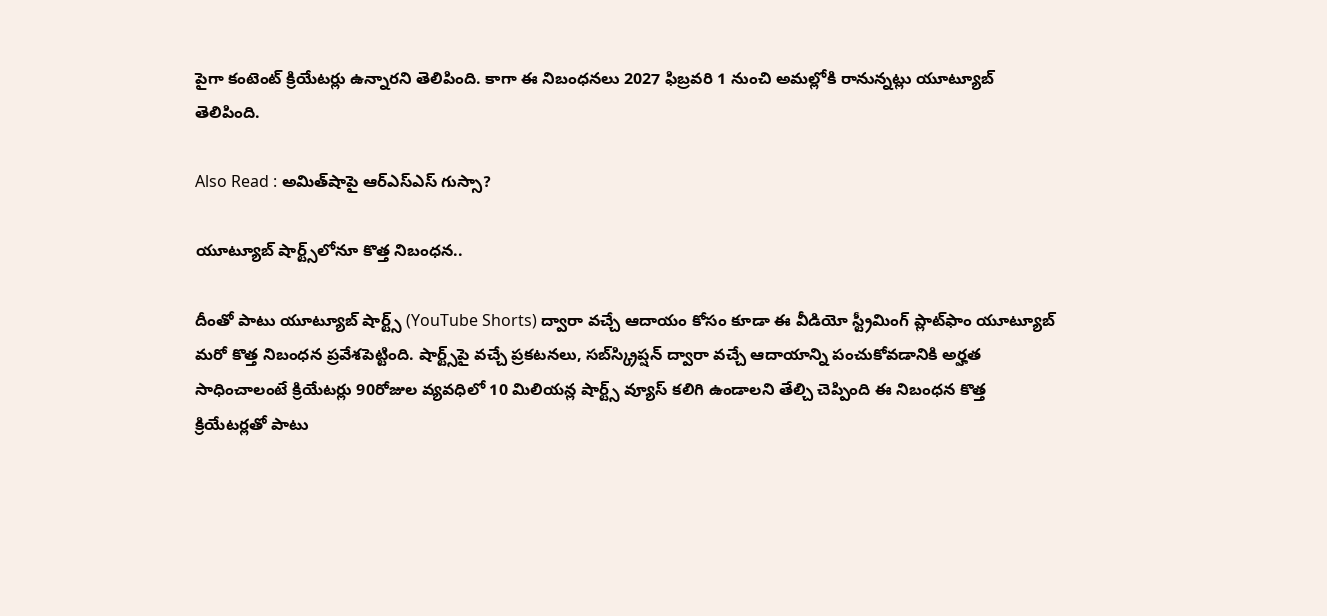పైగా కంటెంట్‌ క్రియేటర్లు ఉన్నారని తెలిపింది. కాగా ఈ నిబంధనలు 2027 ఫిబ్రవరి 1 నుంచి అమల్లోకి రానున్నట్లు యూట్యూబ్‌ తెలిపింది.

Also Read : అమిత్‌షాపై ఆర్ఎస్ఎస్ గుస్సా?

యూట్యూబ్ షార్ట్స్‌లోనూ కొత్త నిబంధన..

దీంతో పాటు యూట్యూబ్ షార్ట్స్ (YouTube Shorts) ద్వారా వచ్చే ఆదాయం కోసం కూడా ఈ వీడియో స్ట్రీమింగ్‌ ప్లాట్‌ఫాం యూట్యూబ్‌ మరో కొత్త నిబంధన ప్రవేశపెట్టింది. షార్ట్స్‌పై వచ్చే ప్రకటనలు, సబ్‌స్క్రిప్షన్ ద్వారా వచ్చే ఆదాయాన్ని పంచుకోవడానికి అర్హత సాధించాలంటే క్రియేటర్లు 90రోజుల వ్యవధిలో 10 మిలియన్ల షార్ట్స్ వ్యూస్‌ కలిగి ఉండాలని తేల్చి చెప్పింది ఈ నిబంధన కొత్త క్రియేటర్లతో పాటు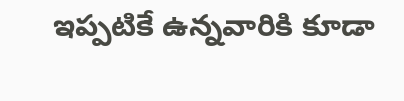ఇప్పటికే ఉన్నవారికి కూడా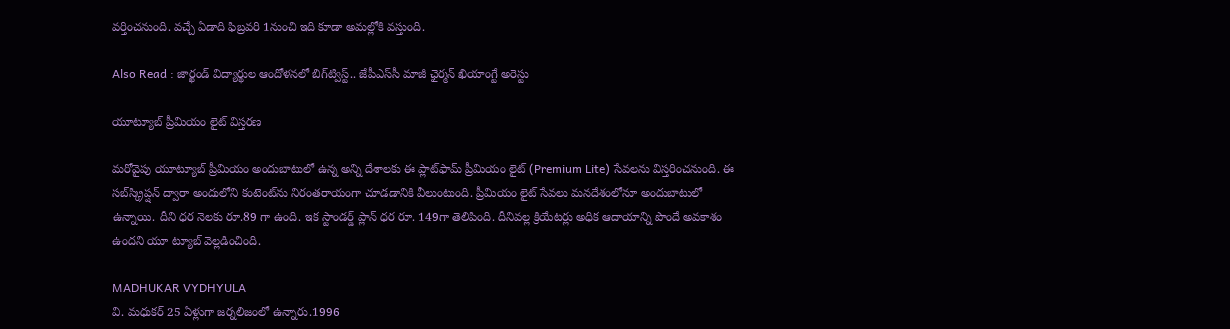వర్తించనుంది. వచ్చే ఏడాది ఫిబ్రవరి 1నుంచి ఇది కూడా అమల్లోకి వస్తుంది.

Also Read : జార్ఖండ్ విద్యార్థుల ఆందోళనలో బిగ్‌ట్విస్ట్‌.. జేపీఎస్‌సీ మాజీ ఛైర్మన్ ఖియాంగ్టే అరెస్టు

యూట్యూబ్ ప్రీమియం లైట్‌ విస్తరణ

మరోవైపు యూట్యూబ్ ప్రీమియం అందుబాటులో ఉన్న అన్ని దేశాలకు ఈ ప్లాట్‌ఫామ్‌ ప్రీమియం లైట్‌ (Premium Lite) సేవలను విస్తరించనుంది. ఈ సబ్‌స్క్రిప్షన్ ద్వారా అందులోని కంటెంట్‌ను నిరంతరాయంగా చూడడానికి వీలుంటుంది. ప్రీమియం లైట్ సేవలు మనదేశంలోనూ అందుబాటులో ఉన్నాయి. దీని ధర నెలకు రూ.89 గా ఉంది. ఇక స్టాండర్డ్ ప్లాన్ ధర రూ. 149గా తెలిపింది. దీనివల్ల క్రియేటర్లు అధిక ఆదాయాన్ని పొందే అవకాశం ఉందని యూ ట్యూబ్‌ వెల్లడించింది.

MADHUKAR VYDHYULA
వి. మధుకర్‌ 25 ఏళ్లుగా జర్నలిజంలో ఉన్నారు.1996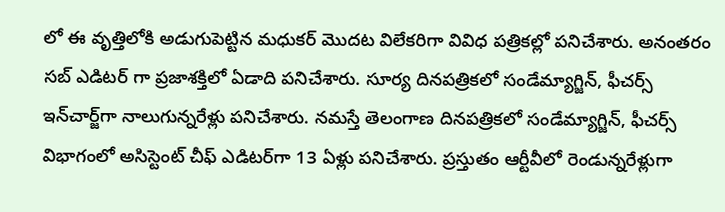లో ఈ వృత్తిలోకి అడుగుపెట్టిన మధుకర్‌ మొదట విలేకరిగా వివిధ పత్రికల్లో పనిచేశారు. అనంతరం సబ్‌ ఎడిటర్‌ గా ప్రజాశక్తిలో ఏడాది పనిచేశారు. సూర్య దినపత్రికలో సండేమ్యాగ్జిన్‌, ఫీచర్స్‌ ఇన్‌చార్జ్‌గా నాలుగున్నరేళ్లు పనిచేశారు. నమస్తే తెలంగాణ దినపత్రికలో సండేమ్యాగ్జిన్‌, ఫీచర్స్‌ విభాగంలో అసిస్టెంట్‌ చీఫ్‌ ఎడిటర్‌గా 13 ఏళ్లు పనిచేశారు. ప్రస్తుతం ఆర్టీవీలో రెండున్నరేళ్లుగా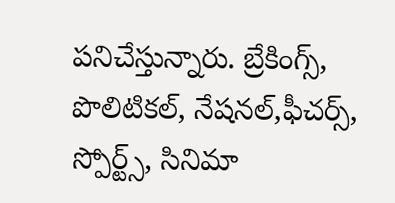పనిచేస్తున్నారు. బ్రేకింగ్స్, పొలిటికల్, నేషనల్,ఫీచర్స్‌, స్పోర్ట్స్, సినిమా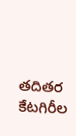తదితర కేటగిరీల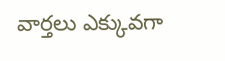వార్తలు ఎక్కువగా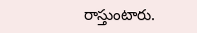రాస్తుంటారు.